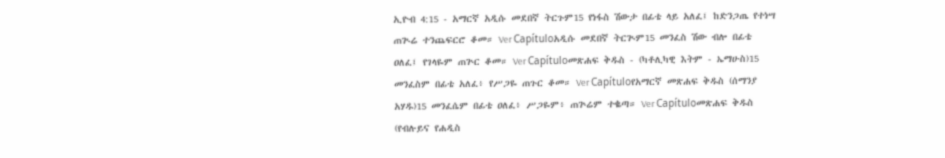ኢዮብ 4:15 - አማርኛ አዲሱ መደበኛ ትርጉም15 የነፋስ ሽውታ በፊቴ ላይ አለፈ፤ ከድንጋጤ የተነሣ ጠጒሬ ተንጨፍርሮ ቆመ። Ver Capítuloአዲሱ መደበኛ ትርጒም15 መንፈስ ሽው ብሎ በፊቴ ዐለፈ፤ የገላዬም ጠጕር ቆመ። Ver Capítuloመጽሐፍ ቅዱስ - (ካቶሊካዊ እትም - ኤማሁስ)15 መንፈስም በፊቴ አለፈ፥ የሥጋዬ ጠጉር ቆመ። Ver Capítuloየአማርኛ መጽሐፍ ቅዱስ (ሰማንያ አሃዱ)15 መንፈሴም በፊቴ ዐለፈ፥ ሥጋዬም፥ ጠጕሬም ተቈጣ። Ver Capítuloመጽሐፍ ቅዱስ (የብሉይና የሐዲስ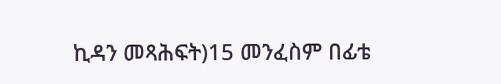ኪዳን መጻሕፍት)15 መንፈስም በፊቴ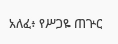አለፈ፥ የሥጋዬ ጠጕር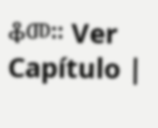ቆመ። Ver Capítulo |